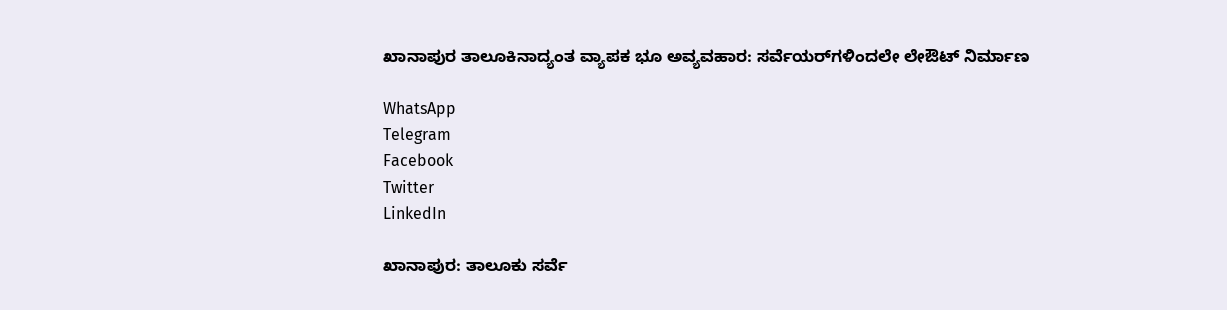ಖಾನಾಪುರ ತಾಲೂಕಿನಾದ್ಯಂತ ವ್ಯಾಪಕ ಭೂ ಅವ್ಯವಹಾರ: ಸರ್ವೆಯರ್‌ಗಳಿಂದಲೇ ಲೇಔಟ್ ನಿರ್ಮಾಣ

WhatsApp
Telegram
Facebook
Twitter
LinkedIn

ಖಾನಾಪುರ: ತಾಲೂಕು ಸರ್ವೆ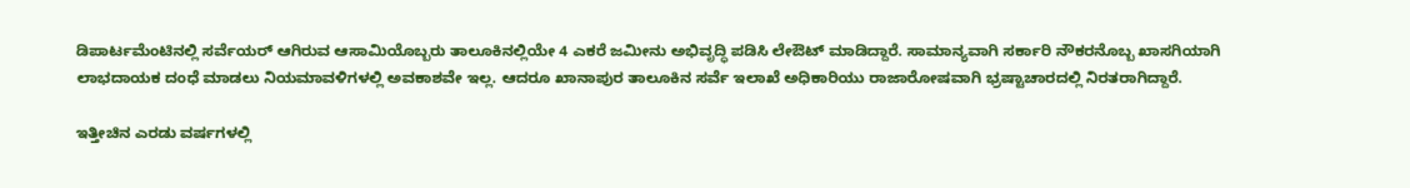ಡಿಪಾರ್ಟಮೆಂಟಿನಲ್ಲಿ ಸರ್ವೆಯರ್ ಆಗಿರುವ ಆಸಾಮಿಯೊಬ್ಬರು ತಾಲೂಕಿನಲ್ಲಿಯೇ 4 ಎಕರೆ ಜಮೀನು ಅಭಿವೃದ್ಧಿ ಪಡಿಸಿ ಲೇಔಟ್ ಮಾಡಿದ್ದಾರೆ. ಸಾಮಾನ್ಯವಾಗಿ ಸರ್ಕಾರಿ ನೌಕರನೊಬ್ಬ ಖಾಸಗಿಯಾಗಿ ಲಾಭದಾಯಕ ದಂಧೆ ಮಾಡಲು ನಿಯಮಾವಳಿಗಳಲ್ಲಿ ಅವಕಾಶವೇ ಇಲ್ಲ. ಆದರೂ ಖಾನಾಪುರ ತಾಲೂಕಿನ ಸರ್ವೆ ಇಲಾಖೆ ಅಧಿಕಾರಿಯು ರಾಜಾರೋಷವಾಗಿ ಭ್ರಷ್ಟಾಚಾರದಲ್ಲಿ ನಿರತರಾಗಿದ್ದಾರೆ.

ಇತ್ತೀಚಿನ ಎರಡು ವರ್ಷಗಳಲ್ಲಿ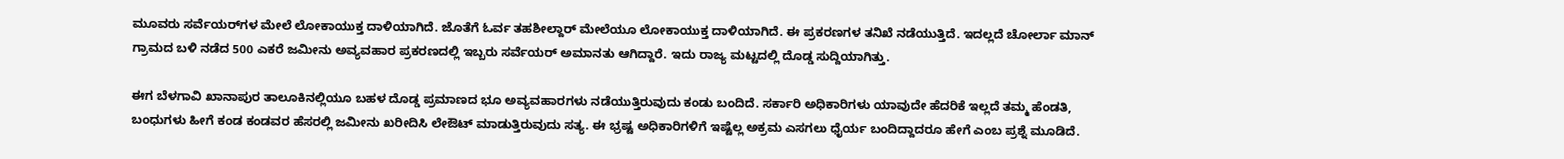ಮೂವರು ಸರ್ವೆಯರ್‌ಗಳ ಮೇಲೆ ಲೋಕಾಯುಕ್ತ ದಾಳಿಯಾಗಿದೆ. ಜೊತೆಗೆ ಓರ್ವ ತಹಶೀಲ್ದಾರ್ ಮೇಲೆಯೂ ಲೋಕಾಯುಕ್ತ ದಾಳಿಯಾಗಿದೆ. ಈ ಪ್ರಕರಣಗಳ ತನಿಖೆ ನಡೆಯುತ್ತಿದೆ. ಇದಲ್ಲದೆ ಚೋರ್ಲಾ ಮಾನ್ ಗ್ರಾಮದ ಬಳಿ ನಡೆದ 500 ಎಕರೆ ಜಮೀನು ಅವ್ಯವಹಾರ ಪ್ರಕರಣದಲ್ಲಿ ಇಬ್ಬರು ಸರ್ವೆಯರ್ ಅಮಾನತು ಆಗಿದ್ದಾರೆ. ಇದು ರಾಜ್ಯ ಮಟ್ಟದಲ್ಲಿ ದೊಡ್ಡ ಸುದ್ದಿಯಾಗಿತ್ತು.

ಈಗ ಬೆಳಗಾವಿ ಖಾನಾಪುರ ತಾಲೂಕಿನಲ್ಲಿಯೂ ಬಹಳ ದೊಡ್ಡ ಪ್ರಮಾಣದ ಭೂ ಅವ್ಯವಹಾರಗಳು ನಡೆಯುತ್ತಿರುವುದು ಕಂಡು ಬಂದಿದೆ. ಸರ್ಕಾರಿ ಅಧಿಕಾರಿಗಳು ಯಾವುದೇ ಹೆದರಿಕೆ ಇಲ್ಲದೆ ತಮ್ಮ ಹೆಂಡತಿ, ಬಂಧುಗಳು ಹೀಗೆ ಕಂಡ ಕಂಡವರ ಹೆಸರಲ್ಲಿ ಜಮೀನು ಖರೀದಿಸಿ ಲೇಔಟ್ ಮಾಡುತ್ತಿರುವುದು ಸತ್ಯ. ಈ ಭ್ರಷ್ಟ ಅಧಿಕಾರಿಗಳಿಗೆ ಇಷ್ಟೆಲ್ಲ ಅಕ್ರಮ ಎಸಗಲು ಧೈರ್ಯ ಬಂದಿದ್ದಾದರೂ ಹೇಗೆ ಎಂಬ ಪ್ರಶ್ನೆ ಮೂಡಿದೆ.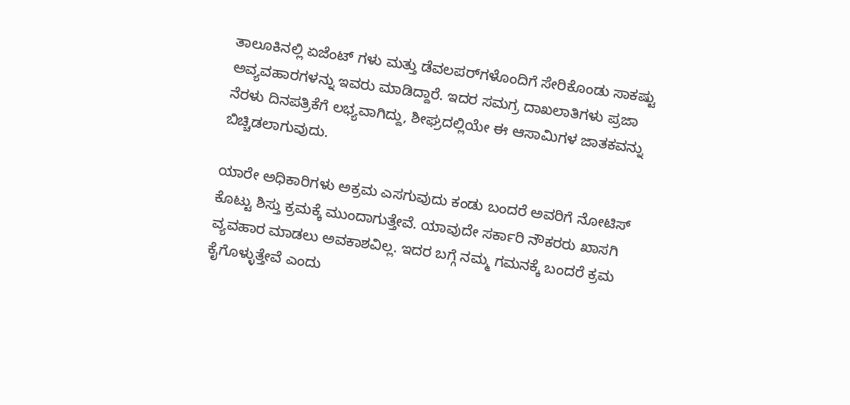ತಾಲೂಕಿನಲ್ಲಿ ಏಜೆಂಟ್ ಗಳು ಮತ್ತು ಡೆವಲಪರ್‌ಗಳೊಂದಿಗೆ ಸೇರಿಕೊಂಡು ಸಾಕಷ್ಟು ಅವ್ಯವಹಾರಗಳನ್ನು ಇವರು ಮಾಡಿದ್ದಾರೆ. ಇದರ ಸಮಗ್ರ ದಾಖಲಾತಿಗಳು ಪ್ರಜಾ ನೆರಳು ದಿನಪತ್ರಿಕೆಗೆ ಲಭ್ಯವಾಗಿದ್ದು, ಶೀಘ್ರದಲ್ಲಿಯೇ ಈ ಆಸಾಮಿಗಳ ಜಾತಕವನ್ನು ಬಿಚ್ಚಿಡಲಾಗುವುದು.

ಯಾರೇ ಅಧಿಕಾರಿಗಳು ಅಕ್ರಮ ಎಸಗುವುದು ಕಂಡು ಬಂದರೆ ಅವರಿಗೆ ನೋಟಿಸ್ ಕೊಟ್ಟು ಶಿಸ್ತು ಕ್ರಮಕ್ಕೆ ಮುಂದಾಗುತ್ತೇವೆ. ಯಾವುದೇ ಸರ್ಕಾರಿ ನೌಕರರು ಖಾಸಗಿ ವ್ಯವಹಾರ ಮಾಡಲು ಅವಕಾಶವಿಲ್ಲ. ಇದರ ಬಗ್ಗೆ ನಮ್ಮ ಗಮನಕ್ಕೆ ಬಂದರೆ ಕ್ರಮ ಕೈಗೊಳ್ಳುತ್ತೇವೆ ಎಂದು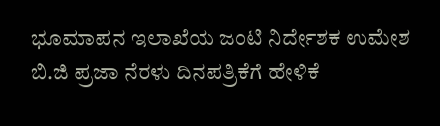ಭೂಮಾಪನ ಇಲಾಖೆಯ ಜಂಟಿ ನಿರ್ದೇಶಕ ಉಮೇಶ ಬಿ.ಜಿ ಪ್ರಜಾ ನೆರಳು ದಿನಪತ್ರಿಕೆಗೆ ಹೇಳಿಕೆ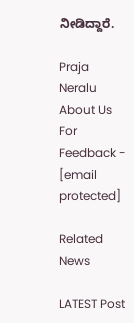ನೀಡಿದ್ದಾರೆ.

Praja Neralu   About Us
For Feedback - [email protected]

Related News

LATEST Post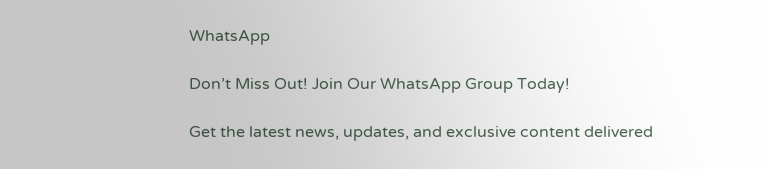WhatsApp

Don’t Miss Out! Join Our WhatsApp Group Today!

Get the latest news, updates, and exclusive content delivered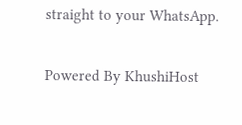straight to your WhatsApp.

Powered By KhushiHost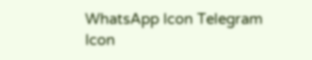WhatsApp Icon Telegram Icon